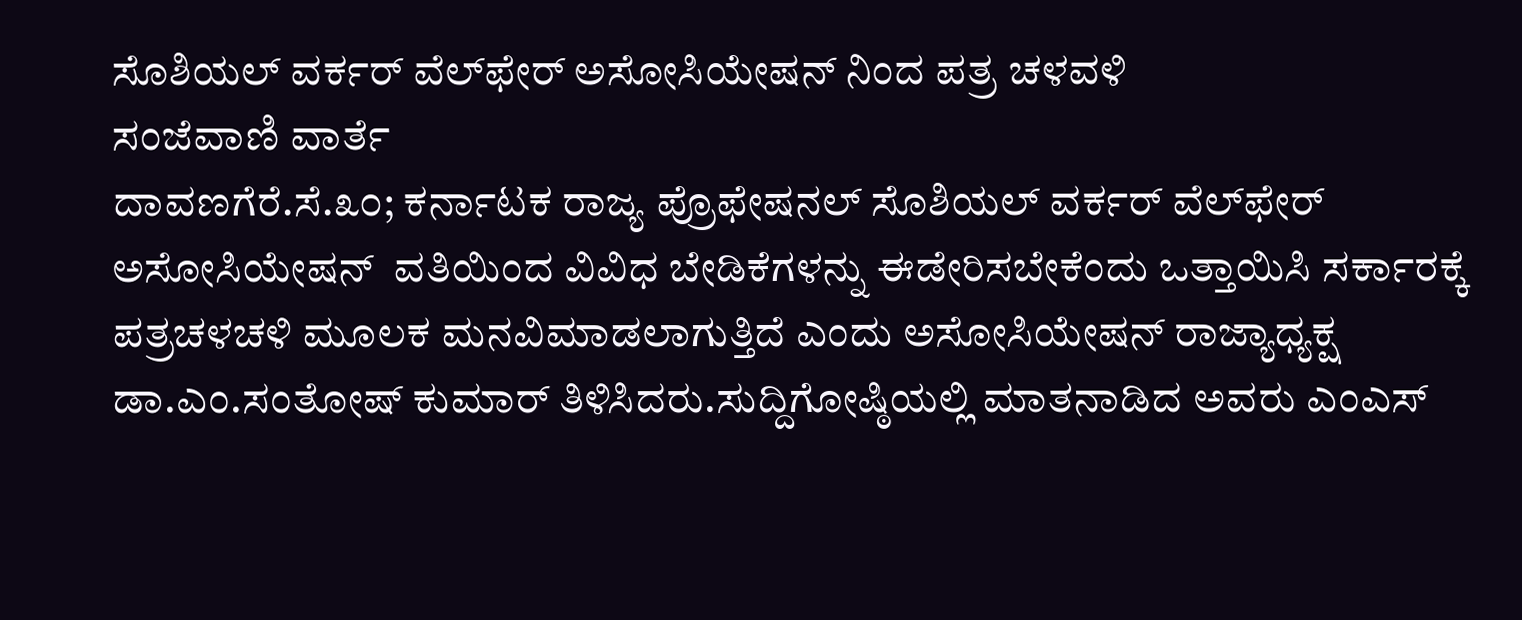ಸೊಶಿಯಲ್ ವರ್ಕರ್ ವೆಲ್‌ಫೇರ್ ಅಸೋಸಿಯೇಷನ್ ನಿಂದ ಪತ್ರ ಚಳವಳಿ
ಸಂಜೆವಾಣಿ ವಾರ್ತೆ
ದಾವಣಗೆರೆ.ಸೆ.೩೦; ಕರ್ನಾಟಕ ರಾಜ್ಯ ಪ್ರೊಫೇಷನಲ್ ಸೊಶಿಯಲ್ ವರ್ಕರ್ ವೆಲ್‌ಫೇರ್ ಅಸೋಸಿಯೇಷನ್  ವತಿಯಿಂದ ವಿವಿಧ ಬೇಡಿಕೆಗಳನ್ನು ಈಡೇರಿಸಬೇಕೆಂದು‌ ಒತ್ತಾಯಿಸಿ ಸರ್ಕಾರಕ್ಕೆ ಪತ್ರಚಳಚಳಿ ಮೂಲಕ ಮನವಿಮಾಡಲಾಗುತ್ತಿದೆ ಎಂದು ಅಸೋಸಿಯೇಷನ್ ರಾಜ್ಯಾಧ್ಯಕ್ಷ ಡಾ.ಎಂ.ಸಂತೋಷ್ ಕುಮಾರ್ ತಿಳಿಸಿದರು.ಸುದ್ದಿಗೋಷ್ಠಿಯಲ್ಲಿ ಮಾತನಾಡಿದ ಅವರು‌ ಎಂಎಸ್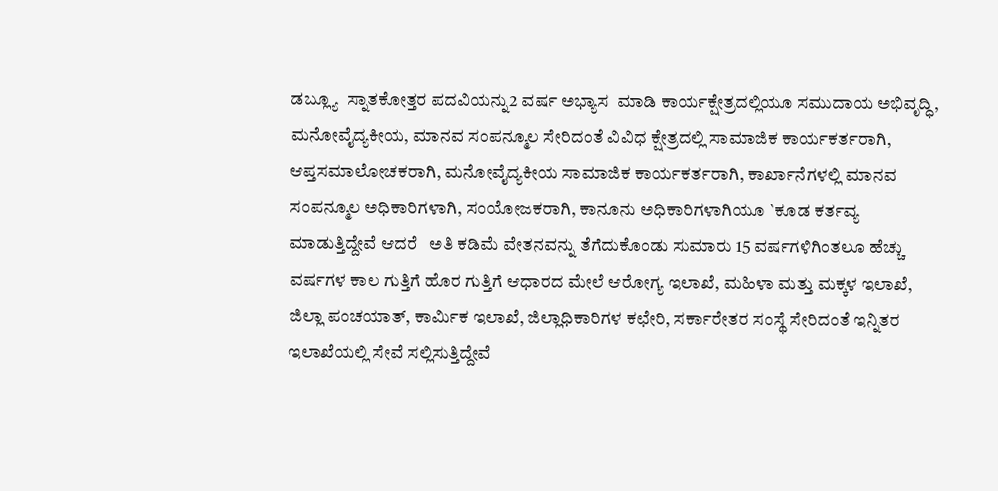ಡಬ್ಲ್ಯೂ  ಸ್ನಾತಕೋತ್ತರ ಪದವಿಯನ್ನು2 ವರ್ಷ ಅಭ್ಯಾಸ  ಮಾಡಿ ಕಾರ್ಯಕ್ಷೇತ್ರದಲ್ಲಿಯೂ ಸಮುದಾಯ ಅಭಿವೃದ್ಧಿ, ಮನೋವೈದ್ಯಕೀಯ, ಮಾನವ ಸಂಪನ್ಮೂಲ ಸೇರಿದಂತೆ ವಿವಿಧ ಕ್ಷೇತ್ರದಲ್ಲಿ ಸಾಮಾಜಿಕ ಕಾರ್ಯಕರ್ತರಾಗಿ, ಆಪ್ತಸಮಾಲೋಚಕರಾಗಿ, ಮನೋವೈದ್ಯಕೀಯ ಸಾಮಾಜಿಕ ಕಾರ್ಯಕರ್ತರಾಗಿ, ಕಾರ್ಖಾನೆಗಳಲ್ಲಿ ಮಾನವ ಸಂಪನ್ಮೂಲ ಅಧಿಕಾರಿಗಳಾಗಿ, ಸಂಯೋಜಕರಾಗಿ, ಕಾನೂನು ಅಧಿಕಾರಿಗಳಾಗಿಯೂ `ಕೂಡ ಕರ್ತವ್ಯ ಮಾಡುತ್ತಿದ್ದೇವೆ ಆದರೆ   ಅತಿ ಕಡಿಮೆ ವೇತನವನ್ನು ತೆಗೆದುಕೊಂಡು ಸುಮಾರು 15 ವರ್ಷಗಳಿಗಿಂತಲೂ ಹೆಚ್ಚು ವರ್ಷಗಳ ಕಾಲ ಗುತ್ತಿಗೆ ಹೊರ ಗುತ್ತಿಗೆ ಆಧಾರದ ಮೇಲೆ ಆರೋಗ್ಯ ಇಲಾಖೆ, ಮಹಿಳಾ ಮತ್ತು ಮಕ್ಕಳ ಇಲಾಖೆ, ಜಿಲ್ಲಾ ಪಂಚಯಾತ್, ಕಾರ್ಮಿಕ ಇಲಾಖೆ, ಜಿಲ್ಲಾಧಿಕಾರಿಗಳ ಕಛೇರಿ, ಸರ್ಕಾರೇತರ ಸಂಸ್ಥೆ ಸೇರಿದಂತೆ ಇನ್ನಿತರ ಇಲಾಖೆಯಲ್ಲಿ ಸೇವೆ ಸಲ್ಲಿಸುತ್ತಿದ್ದೇವೆ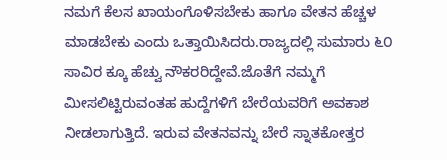ನಮಗೆ ಕೆಲಸ ಖಾಯಂಗೊಳಿಸಬೇಕು ಹಾಗೂ ವೇತನ ಹೆಚ್ಚಳ ಮಾಡಬೇಕು ಎಂದು ಒತ್ತಾಯಿಸಿದರು.ರಾಜ್ಯದಲ್ಲಿ ಸುಮಾರು ೬೦ ಸಾವಿರ ಕ್ಕೂ ಹೆಚ್ವು ನೌಕರರಿದ್ದೇವೆ.ಜೊತೆಗೆ ನಮ್ಮಗೆ ಮೀಸಲಿಟ್ಟಿರುವಂತಹ ಹುದ್ದೆಗಳಿಗೆ ಬೇರೆಯವರಿಗೆ ಅವಕಾಶ ನೀಡಲಾಗುತ್ತಿದೆ. ಇರುವ ವೇತನವನ್ನು ಬೇರೆ ಸ್ನಾತಕೋತ್ತರ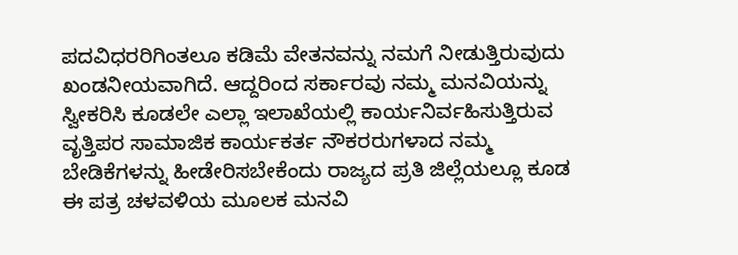ಪದವಿಧರರಿಗಿಂತಲೂ ಕಡಿಮೆ ವೇತನವನ್ನು ನಮಗೆ ನೀಡುತ್ತಿರುವುದು ಖಂಡನೀಯವಾಗಿದೆ. ಆದ್ದರಿಂದ ಸರ್ಕಾರವು ನಮ್ಮ ಮನವಿಯನ್ನು ಸ್ವೀಕರಿಸಿ ಕೂಡಲೇ ಎಲ್ಲಾ ಇಲಾಖೆಯಲ್ಲಿ ಕಾರ್ಯನಿರ್ವಹಿಸುತ್ತಿರುವ ವೃತ್ತಿಪರ ಸಾಮಾಜಿಕ ಕಾರ್ಯಕರ್ತ ನೌಕರರುಗಳಾದ ನಮ್ಮ ಬೇಡಿಕೆಗಳನ್ನು ಹೀಡೇರಿಸಬೇಕೆಂದು ರಾಜ್ಯದ ಪ್ರತಿ ಜಿಲ್ಲೆಯಲ್ಲೂ ಕೂಡ ಈ ಪತ್ರ ಚಳವಳಿಯ ಮೂಲಕ ಮನವಿ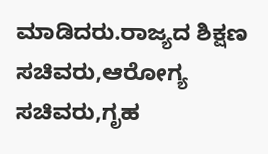ಮಾಡಿದರು.ರಾಜ್ಯದ ಶಿಕ್ಷಣ ಸಚಿವರು,ಆರೋಗ್ಯ ಸಚಿವರು,ಗೃಹ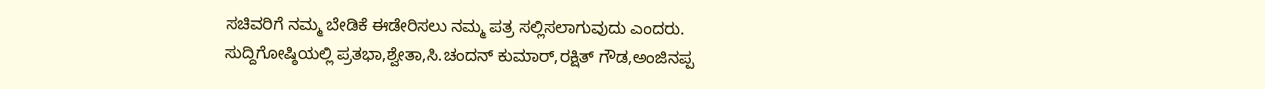ಸಚಿವರಿಗೆ ನಮ್ಮ ಬೇಡಿಕೆ ಈಡೇರಿಸಲು ನಮ್ಮ ಪತ್ರ ಸಲ್ಲಿಸಲಾಗುವುದು ಎಂದರು.
ಸುದ್ದಿಗೋಷ್ಠಿಯಲ್ಲಿ ಪ್ರತಭಾ,ಶ್ವೇತಾ,ಸಿ.ಚಂದನ್ ಕುಮಾರ್,ರಕ್ಷಿತ್ ಗೌಡ,ಅಂಜಿನಪ್ಪ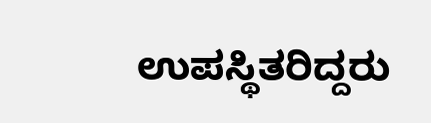ಉಪಸ್ಥಿತರಿದ್ದರು